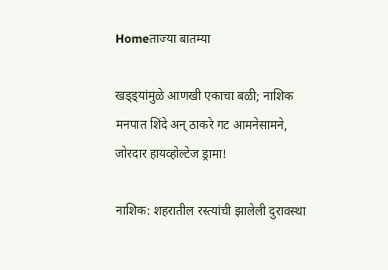Homeताज्या बातम्या

खड्ड्यांमुळे आणखी एकाचा बळी; नाशिक मनपात शिंदे अन् ठाकरे गट आमनेसामने, जोरदार हायव्होल्टेज ड्रामा!

नाशिक: शहरातील रस्त्यांची झालेली दुरावस्था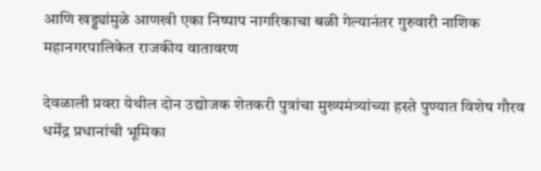आणि खड्ड्यांमुळे आणखी एका निष्पाप नागरिकाचा बळी गेल्यानंतर गुरुवारी नाशिक महानगरपालिकेत राजकीय वातावरण

देवळाली प्रवरा येथील दोन उद्योजक शेतकरी पुत्रांचा मुख्यमंत्र्यांच्या हस्ते पुण्यात विशेष गौरव
धर्मेंद्र प्रधानांची भूमिका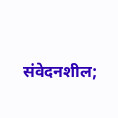संवेदनशील;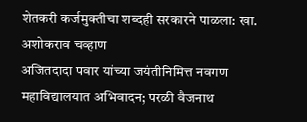शेतकरी कर्जमुक्तीचा शब्दही सरकारने पाळला: खा. अशोकराव चव्हाण
अजितदादा पवार यांच्या जयंतीनिमित्त नवगण महाविद्यालयात अभिवादन; परळी वैजनाथ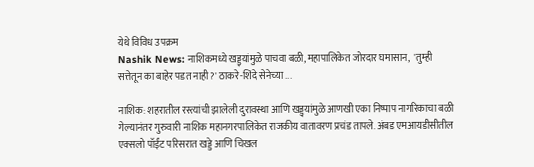येथे विविध उपक्रम
Nashik News: नाशिकमध्ये खड्ड्यांमुळे पाचवा बळी, महापालिकेत जोरदार घमासान,  'तुम्ही सत्तेतून का बाहेर पडत नाही?' ठाकरे-शिंदे सेनेच्या ...

नाशिक: शहरातील रस्त्यांची झालेली दुरावस्था आणि खड्ड्यांमुळे आणखी एका निष्पाप नागरिकाचा बळी गेल्यानंतर गुरुवारी नाशिक महानगरपालिकेत राजकीय वातावरण प्रचंड तापले. अंबड एमआयडीसीतील एक्सलो पॉईंट परिसरात खड्डे आणि चिखल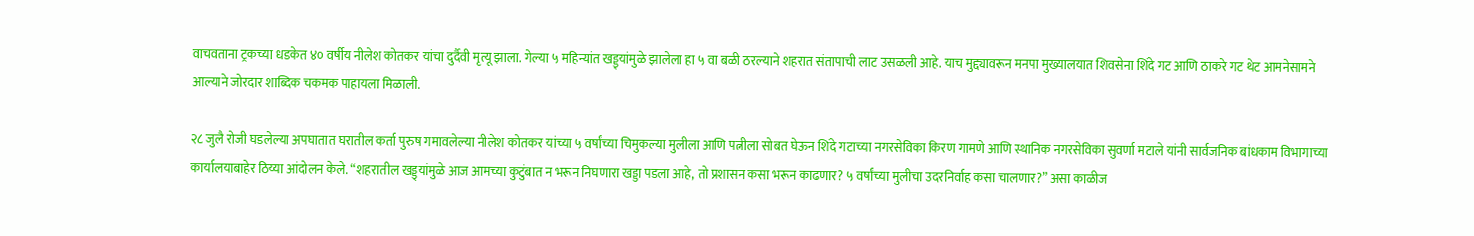वाचवताना ट्रकच्या धडकेत ४० वर्षीय नीलेश कोतकर यांचा दुर्दैवी मृत्यू झाला. गेल्या ५ महिन्यांत खड्ड्यांमुळे झालेला हा ५ वा बळी ठरल्याने शहरात संतापाची लाट उसळली आहे. याच मुद्द्यावरून मनपा मुख्यालयात शिवसेना शिंदे गट आणि ठाकरे गट थेट आमनेसामने आल्याने जोरदार शाब्दिक चकमक पाहायला मिळाली.

२८ जुलै रोजी घडलेल्या अपघातात घरातील कर्ता पुरुष गमावलेल्या नीलेश कोतकर यांच्या ५ वर्षांच्या चिमुकल्या मुलीला आणि पत्नीला सोबत घेऊन शिंदे गटाच्या नगरसेविका किरण गामणे आणि स्थानिक नगरसेविका सुवर्णा मटाले यांनी सार्वजनिक बांधकाम विभागाच्या कार्यालयाबाहेर ठिय्या आंदोलन केले. “शहरातील खड्ड्यांमुळे आज आमच्या कुटुंबात न भरून निघणारा खड्डा पडला आहे, तो प्रशासन कसा भरून काढणार? ५ वर्षांच्या मुलीचा उदरनिर्वाह कसा चालणार?” असा काळीज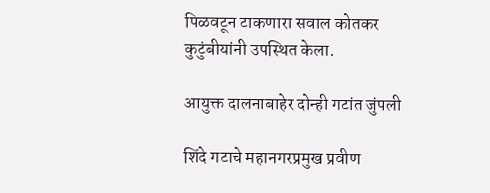पिळवटून टाकणारा सवाल कोतकर कुटुंबीयांनी उपस्थित केला.

आयुक्त दालनाबाहेर दोन्ही गटांत जुंपली

शिंदे गटाचे महानगरप्रमुख प्रवीण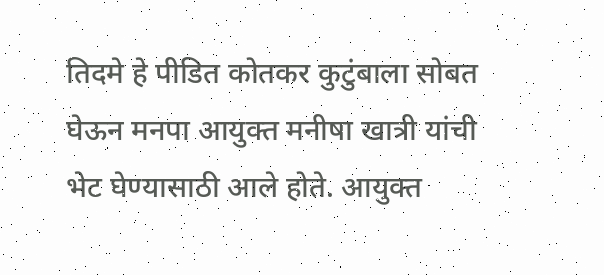तिदमे हे पीडित कोतकर कुटुंबाला सोबत घेऊन मनपा आयुक्त मनीषा खात्री यांची भेट घेण्यासाठी आले होते. आयुक्त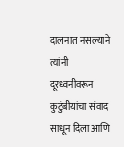दालनात नसल्याने त्यांनी दूरध्वनीवरून कुटुंबीयांचा संवाद साधून दिला आणि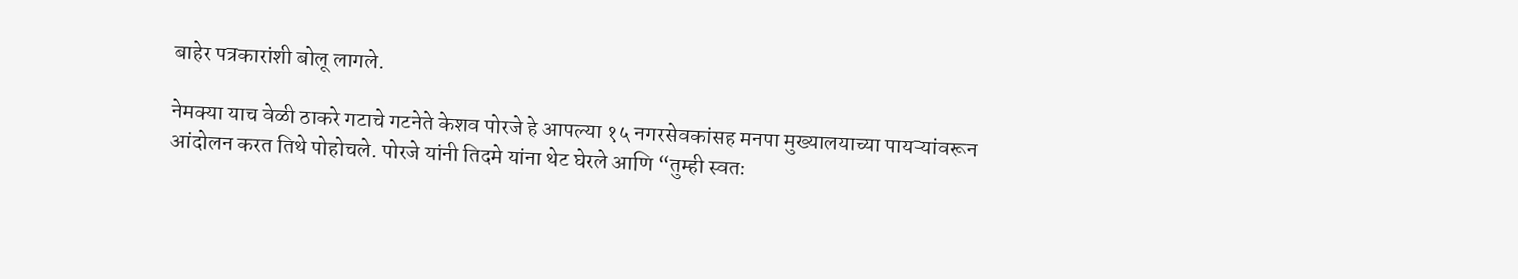बाहेर पत्रकारांशी बोलू लागले.

नेमक्या याच वेळी ठाकरे गटाचे गटनेते केशव पोरजे हे आपल्या १५ नगरसेवकांसह मनपा मुख्यालयाच्या पायऱ्यांवरून आंदोलन करत तिथे पोहोचले. पोरजे यांनी तिदमे यांना थेट घेरले आणि “तुम्ही स्वतः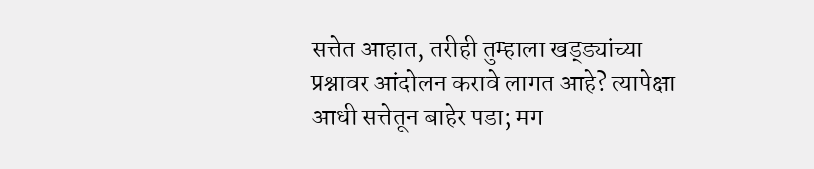सत्तेत आहात, तरीही तुम्हाला खड्ड्यांच्या प्रश्नावर आंदोलन करावे लागत आहे? त्यापेक्षा आधी सत्तेतून बाहेर पडा; मग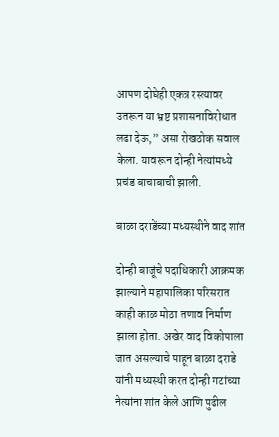आपण दोघेही एकत्र रस्त्यावर उतरून या भ्रष्ट प्रशासनाविरोधात लढा देऊ,” असा रोखठोक सवाल केला. यावरून दोन्ही नेत्यांमध्ये प्रचंड बाचाबाची झाली.

बाळा दराडेंच्या मध्यस्थीने वाद शांत

दोन्ही बाजूंचे पदाधिकारी आक्रमक झाल्याने महापालिका परिसरात काही काळ मोठा तणाव निर्माण झाला होता. अखेर वाद विकोपाला जात असल्याचे पाहून बाळा दराडे यांनी मध्यस्थी करत दोन्ही गटांच्या नेत्यांना शांत केले आणि पुढील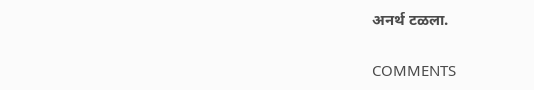अनर्थ टळला.

COMMENTS